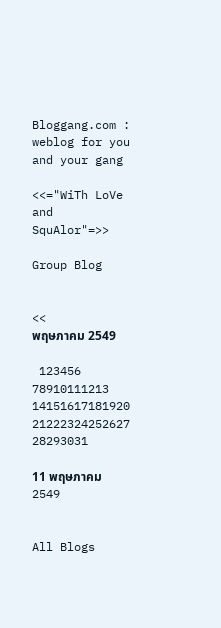Bloggang.com : weblog for you and your gang

<<="WiTh LoVe and SquAlor"=>>

Group Blog


<<
พฤษภาคม 2549

 123456
78910111213
14151617181920
21222324252627
28293031

11 พฤษภาคม 2549


All Blogs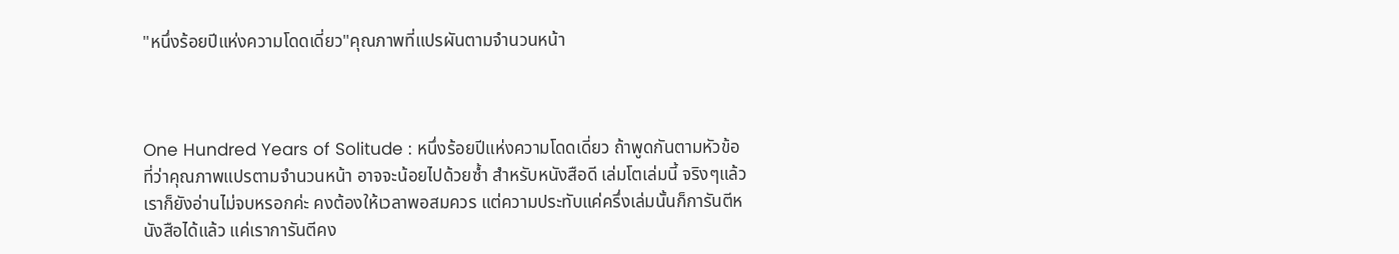"หนึ่งร้อยปีแห่งความโดดเดี่ยว"คุณภาพที่แปรผันตามจำนวนหน้า



One Hundred Years of Solitude : หนึ่งร้อยปีแห่งความโดดเดี่ยว ถ้าพูดกันตามหัวข้อที่ว่าคุณภาพแปรตามจำนวนหน้า อาจจะน้อยไปด้วยซ้ำ สำหรับหนังสือดี เล่มโตเล่มนี้ จริงๆแล้วเราก็ยังอ่านไม่จบหรอกค่ะ คงต้องให้เวลาพอสมควร แต่ความประทับแค่ครึ่งเล่มนั้นก็การันตีหนังสือได้แล้ว แค่เราการันตีคง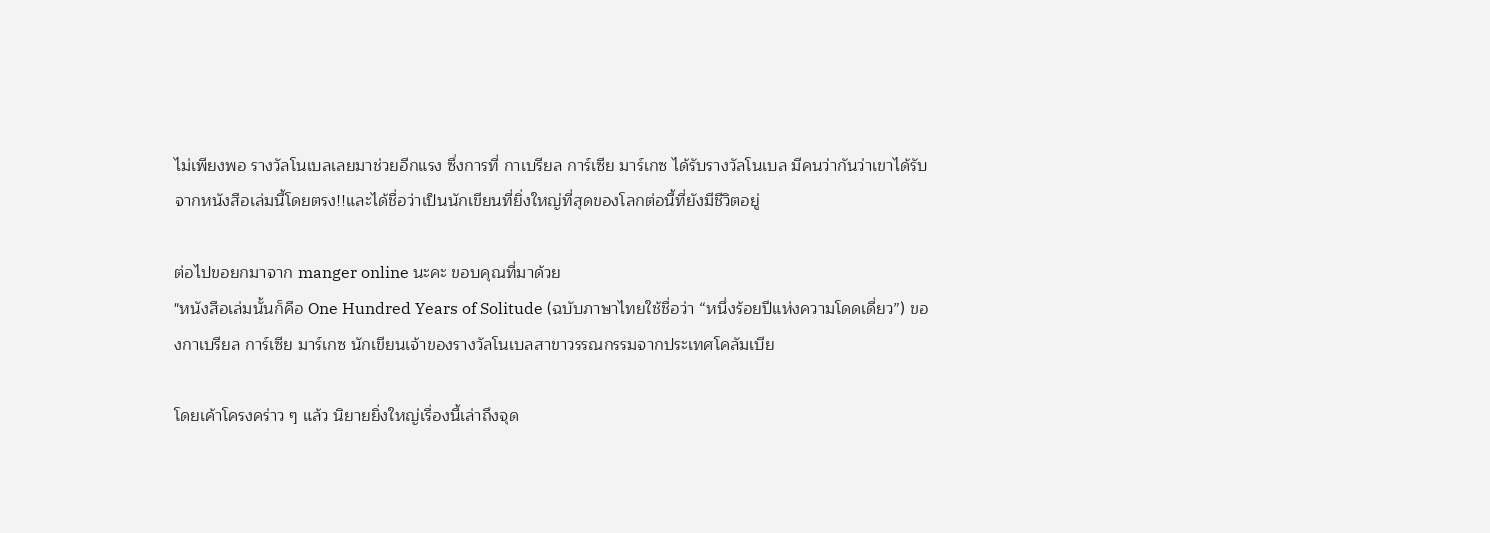ไม่เพียงพอ รางวัลโนเบลเลยมาช่วยอีกแรง ซึ่งการที่ กาเบรียล การ์เซีย มาร์เกซ ได้รับรางวัลโนเบล มีคนว่ากันว่าเขาได้รับจากหนังสือเล่มนี้โดยตรง!!และได้ชื่อว่าเป็นนักเขียนที่ยิ่งใหญ่ที่สุดของโลกต่อนี้ที่ยังมีชีวิตอยู่

ต่อไปขอยกมาจาก manger online นะคะ ขอบคุณที่มาด้วย
"หนังสือเล่มนั้นก็คือ One Hundred Years of Solitude (ฉบับภาษาไทยใช้ชื่อว่า “หนึ่งร้อยปีแห่งความโดดเดี่ยว”) ของกาเบรียล การ์เซีย มาร์เกซ นักเขียนเจ้าของรางวัลโนเบลสาขาวรรณกรรมจากประเทศโคลัมเบีย

โดยเค้าโครงคร่าว ๆ แล้ว นิยายยิ่งใหญ่เรื่องนี้เล่าถึงจุด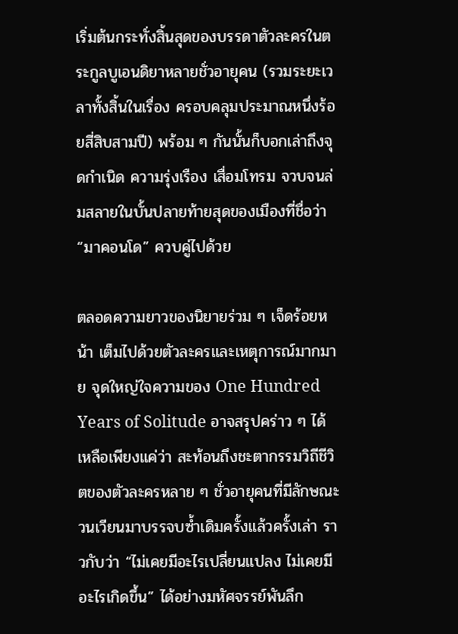เริ่มต้นกระทั่งสิ้นสุดของบรรดาตัวละครในตระกูลบูเอนดิยาหลายชั่วอายุคน (รวมระยะเวลาทั้งสิ้นในเรื่อง ครอบคลุมประมาณหนึ่งร้อยสี่สิบสามปี) พร้อม ๆ กันนั้นก็บอกเล่าถึงจุดกำเนิด ความรุ่งเรือง เสื่อมโทรม จวบจนล่มสลายในบั้นปลายท้ายสุดของเมืองที่ชื่อว่า “มาคอนโด” ควบคู่ไปด้วย

ตลอดความยาวของนิยายร่วม ๆ เจ็ดร้อยหน้า เต็มไปด้วยตัวละครและเหตุการณ์มากมาย จุดใหญ่ใจความของ One Hundred Years of Solitude อาจสรุปคร่าว ๆ ได้เหลือเพียงแค่ว่า สะท้อนถึงชะตากรรมวิถีชีวิตของตัวละครหลาย ๆ ชั่วอายุคนที่มีลักษณะวนเวียนมาบรรจบซ้ำเดิมครั้งแล้วครั้งเล่า ราวกับว่า “ไม่เคยมีอะไรเปลี่ยนแปลง ไม่เคยมีอะไรเกิดขึ้น” ได้อย่างมหัศจรรย์พันลึก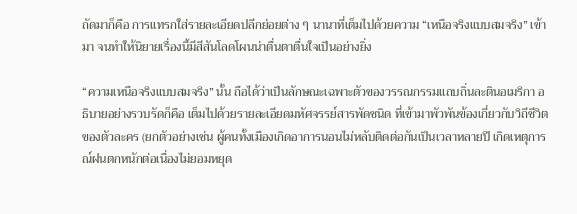ถัดมาก็คือ การแทรกใส่รายละเอียดปลีกย่อยต่าง ๆ นานาที่เต็มไปด้วยความ “เหนือจริงแบบสมจริง” เข้ามา จนทำให้นิยายเรื่องนี้มีสีสันโลดโผนน่าตื่นตาตื่นใจเป็นอย่างยิ่ง

“ความเหนือจริงแบบสมจริง” นั้น ถือได้ว่าเป็นลักษณะเฉพาะตัวของวรรณกรรมแถบถิ่นละตินอเมริกา อธิบายอย่างรวบรัดก็คือ เต็มไปด้วยรายละเอียดมหัศจรรย์สารพัดชนิด ที่เข้ามาพัวพันข้องเกี่ยวกับวิถีชีวิตของตัวละคร (ยกตัวอย่างเช่น ผู้คนทั้งเมืองเกิดอาการนอนไม่หลับติดต่อกันเป็นเวลาหลายปี เกิดเหตุการณ์ฝนตกหนักต่อเนื่องไม่ยอมหยุด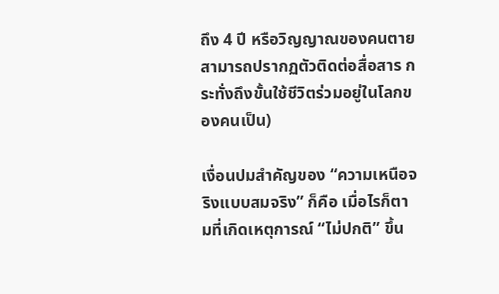ถึง 4 ปี หรือวิญญาณของคนตายสามารถปรากฏตัวติดต่อสื่อสาร กระทั่งถึงขั้นใช้ชีวิตร่วมอยู่ในโลกของคนเป็น)

เงื่อนปมสำคัญของ “ความเหนือจริงแบบสมจริง” ก็คือ เมื่อไรก็ตามที่เกิดเหตุการณ์ “ไม่ปกติ” ขึ้น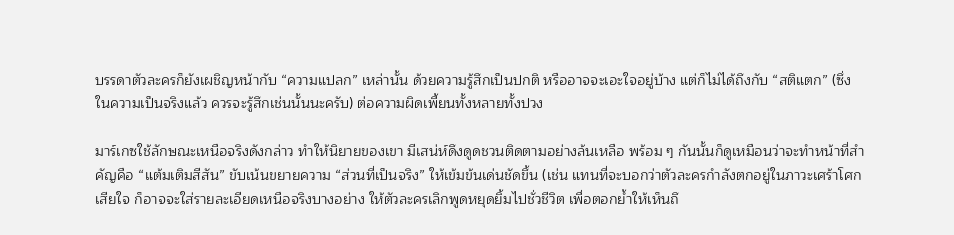บรรดาตัวละครก็ยังเผชิญหน้ากับ “ความแปลก” เหล่านั้น ด้วยความรู้สึกเป็นปกติ หรืออาจจะเอะใจอยู่บ้าง แต่ก็ไม่ได้ถึงกับ “สติแตก” (ซึ่งในความเป็นจริงแล้ว ควรจะรู้สึกเช่นนั้นนะครับ) ต่อความผิดเพี้ยนทั้งหลายทั้งปวง

มาร์เกซใช้ลักษณะเหนือจริงดังกล่าว ทำให้นิยายของเขา มีเสน่ห์ดึงดูดชวนติดตามอย่างล้นเหลือ พร้อม ๆ กันนั้นก็ดูเหมือนว่าจะทำหน้าที่สำคัญคือ “แต้มเติมสีสัน” ขับเน้นขยายความ “ส่วนที่เป็นจริง” ให้เข้มข้นเด่นชัดขึ้น (เช่น แทนที่จะบอกว่าตัวละครกำลังตกอยู่ในภาวะเศร้าโศกเสียใจ ก็อาจจะใส่รายละเอียดเหนือจริงบางอย่าง ให้ตัวละครเลิกพูดหยุดยิ้มไปชั่วชีวิต เพื่อตอกย้ำให้เห็นถึ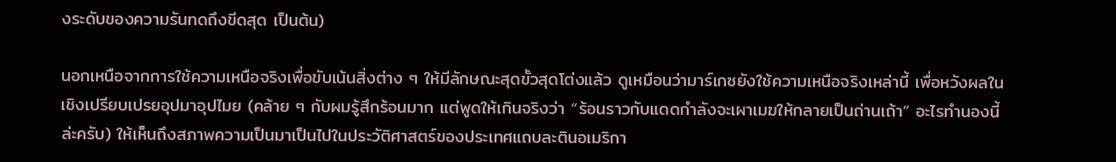งระดับของความรันทดถึงขีดสุด เป็นต้น)

นอกเหนือจากการใช้ความเหนือจริงเพื่อขับเน้นสิ่งต่าง ๆ ให้มีลักษณะสุดขั้วสุดโต่งแล้ว ดูเหมือนว่ามาร์เกซยังใช้ความเหนือจริงเหล่านี้ เพื่อหวังผลในเชิงเปรียบเปรยอุปมาอุปไมย (คล้าย ๆ กับผมรู้สึกร้อนมาก แต่พูดให้เกินจริงว่า “ร้อนราวกับแดดกำลังจะเผาเมฆให้กลายเป็นถ่านเถ้า” อะไรทำนองนี้ล่ะครับ) ให้เห็นถึงสภาพความเป็นมาเป็นไปในประวัติศาสตร์ของประเทศแถบละตินอเมริกา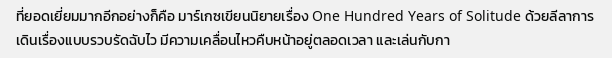ที่ยอดเยี่ยมมากอีกอย่างก็คือ มาร์เกซเขียนนิยายเรื่อง One Hundred Years of Solitude ด้วยลีลาการเดินเรื่องแบบรวบรัดฉับไว มีความเคลื่อนไหวคืบหน้าอยู่ตลอดเวลา และเล่นกับกา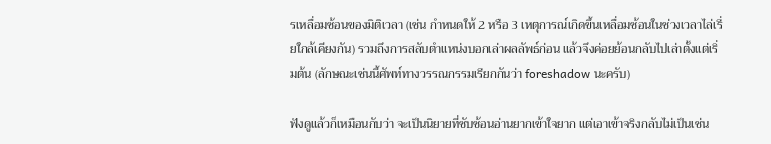รเหลื่อมซ้อนของมิติเวลา (เช่น กำหนดให้ 2 หรือ 3 เหตุการณ์เกิดขึ้นเหลื่อมซ้อนในช่วงเวลาไล่เรี่ยใกล้เคียงกัน) รวมถึงการสลับตำแหน่งบอกเล่าผลลัพธ์ก่อน แล้วจึงค่อยย้อนกลับไปเล่าตั้งแต่เริ่มต้น (ลักษณะเช่นนี้ศัพท์ทางวรรณกรรมเรียกกันว่า foreshadow นะครับ)

ฟังดูแล้วก็เหมือนกับว่า จะเป็นนิยายที่ซับซ้อนอ่านยากเข้าใจยาก แต่เอาเข้าจริงกลับไม่เป็นเช่น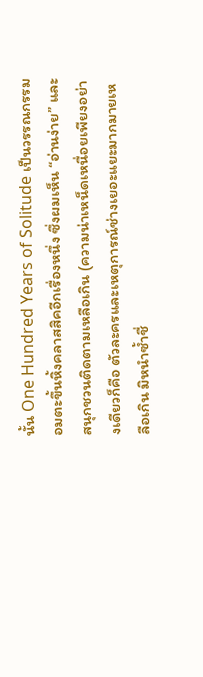นั้น One Hundred Years of Solitude เป็นวรรณกรรมอมตะขึ้นหิ้งคลาสสิคอีกเรื่องหนึ่ง ซึ่งผมเห็น “อ่านง่าย” และสนุกชวนติดตามเหลือเกิน (ความน่าเหน็ดเหนื่อยเพียงอย่างเดียวก็คือ ตัวละครและเหตุการณ์ช่างเยอะแยะมากมายเหลือเกิน มิหนำซ้ำชื่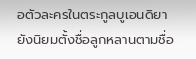อตัวละครในตระกูลบูเอนดิยา ยังนิยมตั้งชื่อลูกหลานตามชื่อ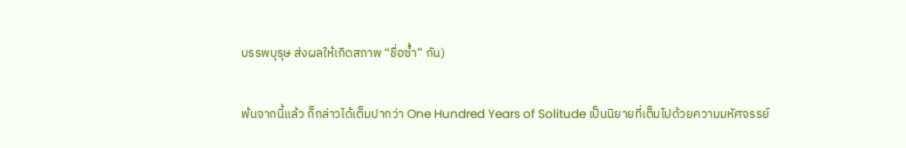บรรพบุรุษ ส่งผลให้เกิดสภาพ “ชื่อซ้ำ” กัน)

พ้นจากนี้แล้ว ก็กล่าวได้เต็มปากว่า One Hundred Years of Solitude เป็นนิยายที่เต็มไปด้วยความมหัศจรรย์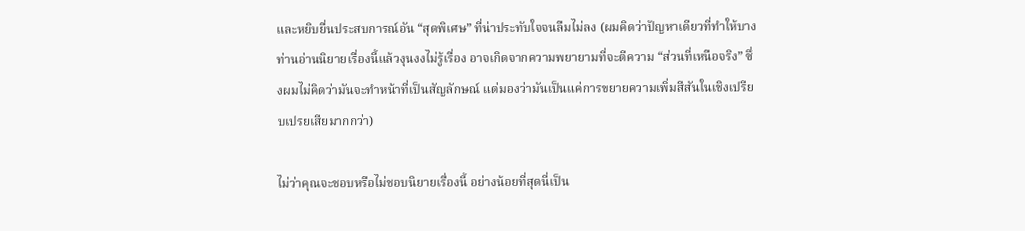และหยิบยื่นประสบการณ์อัน “สุดพิเศษ” ที่น่าประทับใจจนลืมไม่ลง (ผมคิดว่าปัญหาเดียวที่ทำให้บางท่านอ่านนิยายเรื่องนี้แล้วงุนงงไม่รู้เรื่อง อาจเกิดจากความพยายามที่จะตีความ “ส่วนที่เหนือจริง” ซึ่งผมไม่คิดว่ามันจะทำหน้าที่เป็นสัญลักษณ์ แต่มองว่ามันเป็นแค่การขยายความเพิ่มสีสันในเชิงเปรียบเปรยเสียมากกว่า)

ไม่ว่าคุณจะชอบหรือไม่ชอบนิยายเรื่องนี้ อย่างน้อยที่สุดนี่เป็น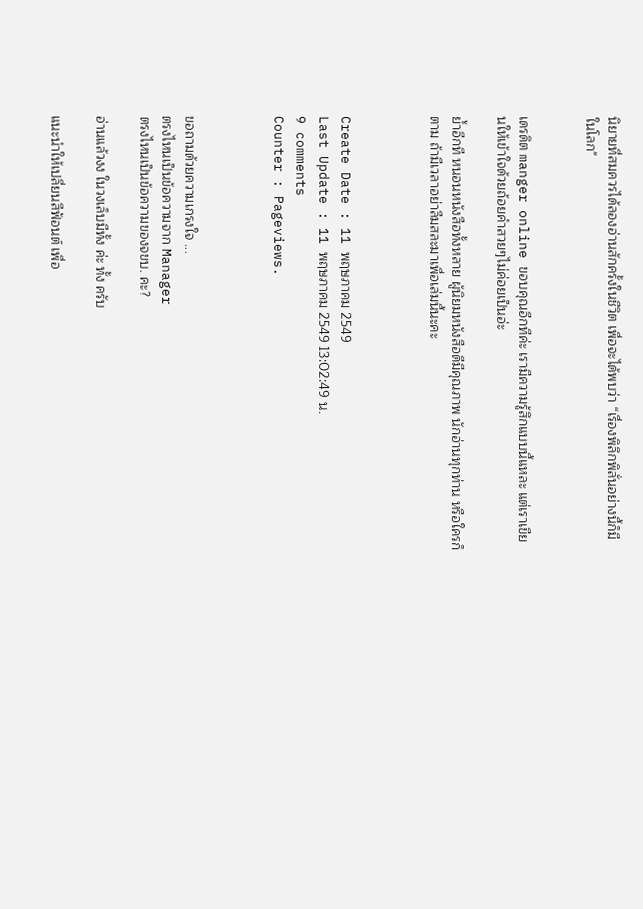นิยายที่สมควรได้ลองอ่านสักครั้งในชีวิต เพื่อจะได้พบว่า “เรื่องพิลึกพิลั่นอย่างนี้ก็มีในโลก"


เดรดิต manger online ขอบคุณอีกทีค่ะ เรามีความรู้สึกแบบนี้แหละ แต่เราเขียนให้เข้าใจด้วยถ้อยคำสวยๆไม่ค่อยเป็นอ่ะ

ย้ำอีกที หนอนหนังสือทั้งหลาย ผู้นิยมหนังสือดีมีคุณภาพ นักอ่านทุกท่าน หรือใครก็ตาม ถ้ามีเวลาอย่าลืมสละมาเพื่อเล่มนี้นะคะ



Create Date : 11 พฤษภาคม 2549
Last Update : 11 พฤษภาคม 2549 13:02:49 น.
9 comments
Counter : Pageviews.



ขอถามด้วยความเกรงใจ ...
ตรงไหนเป็นข้อความจาก Manager
ตรงไหนเป็นข้อความของจขบ. คะ?

อ่านแล้วงง ในวงเล็บมีทั้ง ค่ะ ทั้ง ครับ

แนะนำให้เปลี่ยนสีฟ้อนต์ เพื่อ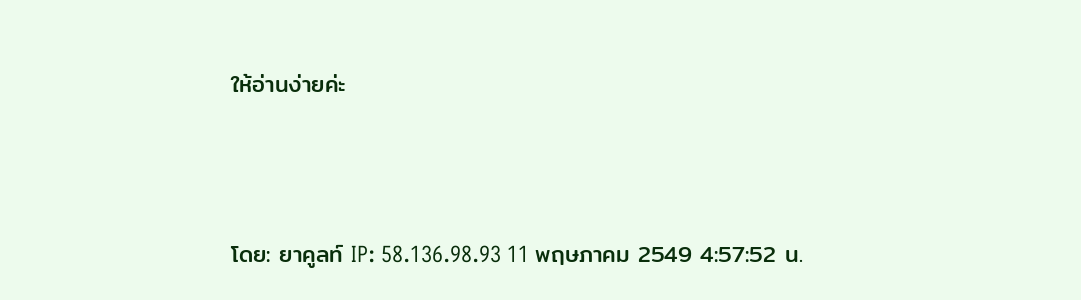ให้อ่านง่ายค่ะ



โดย: ยาคูลท์ IP: 58.136.98.93 11 พฤษภาคม 2549 4:57:52 น.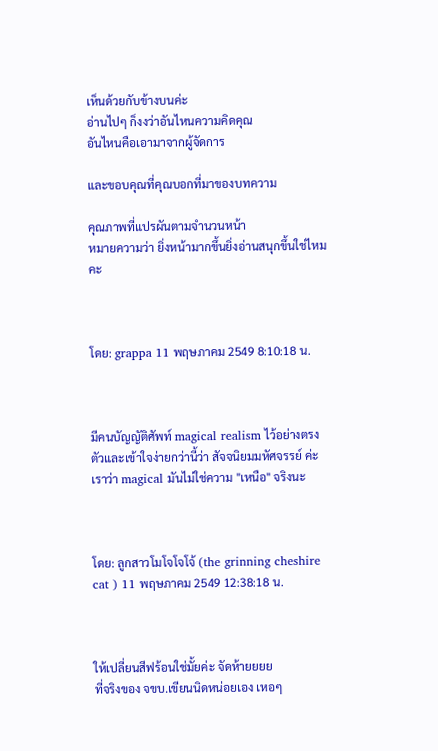เห็นด้วยกับข้างบนค่ะ
อ่านไปๆ ก็งงว่าอันไหนความคิดคุณ
อันไหนคือเอามาจากผู้จัดการ

และขอบคุณที่คุณบอกที่มาของบทความ

คุณภาพที่แปรผันตามจำนวนหน้า
หมายความว่า ยิ่งหน้ามากขึ้นยิ่งอ่านสนุกขึ้นใช่ไหมคะ



โดย: grappa 11 พฤษภาคม 2549 8:10:18 น.



มีคนบัญญัติศัพท์ magical realism ไว้อย่างตรงตัวและเข้าใจง่ายกว่านี้ว่า สัจจนิยมมหัศจรรย์ ค่ะ เราว่า magical มันไม่ใช่ความ "เหนือ" จริงนะ



โดย: ลูกสาวโมโจโจโจ้ (the grinning cheshire cat ) 11 พฤษภาคม 2549 12:38:18 น.



ให้เปลี่ยนสีฟร้อนใช่มั้ยค่ะ จัดห้ายยยย
ที่จริงของ จขบ.เขียนนิดหน่อยเอง เหอๆ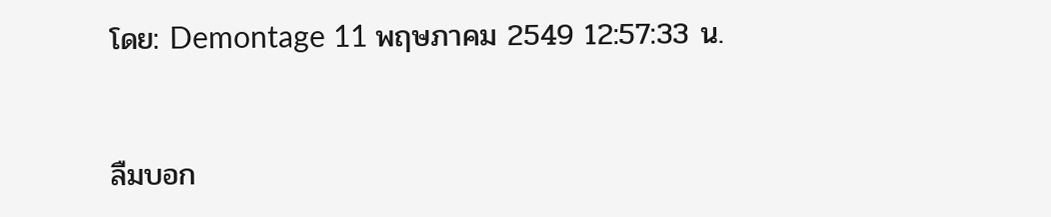โดย: Demontage 11 พฤษภาคม 2549 12:57:33 น.



ลืมบอก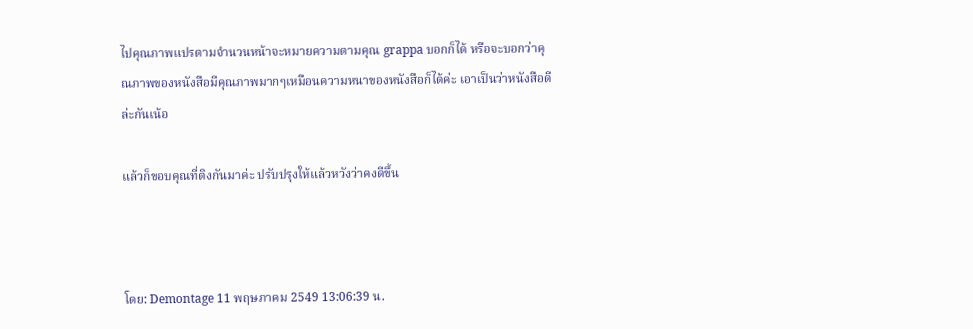ไปคุณภาพแปรตามจำนวนหน้าจะหมายความตามคุณ grappa บอกก็ได้ หรือจะบอกว่าคุณภาพของหนังสือมีคุณภาพมากๆเหมือนความหนาของหนังสือก็ได้ค่ะ เอาเป็นว่าหนังสือดีล่ะกันเน้อ

แล้วก็ขอบคุณที่ติงกันมาค่ะ ปรับปรุงให้แล้วหวังว่าคงดีขึ้น



โดย: Demontage 11 พฤษภาคม 2549 13:06:39 น.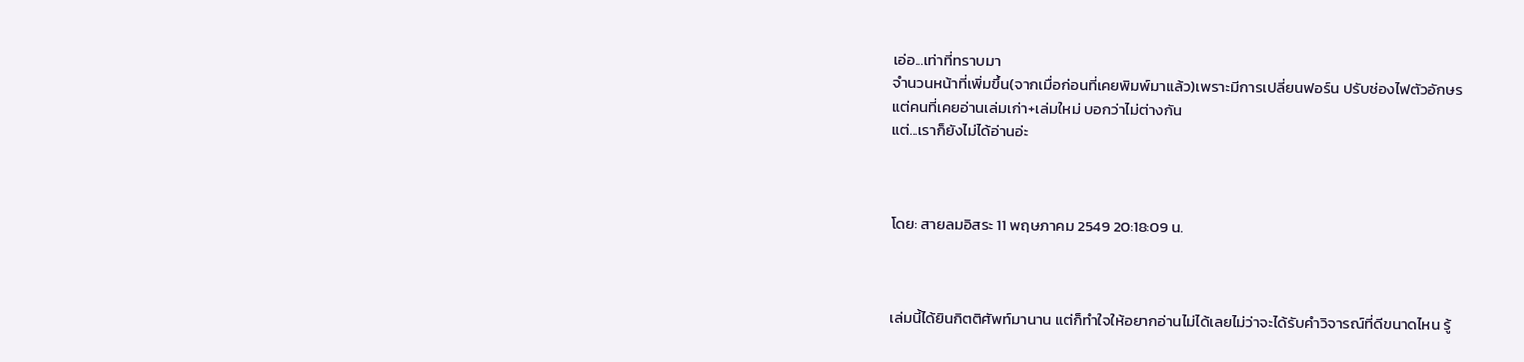เอ่อ...เท่าที่ทราบมา
จำนวนหน้าที่เพิ่มขึ้น(จากเมื่อก่อนที่เคยพิมพ์มาแล้ว)เพราะมีการเปลี่ยนฟอร์น ปรับช่องไฟตัวอักษร
แต่คนที่เคยอ่านเล่มเก่า+เล่มใหม่ บอกว่าไม่ต่างกัน
แต่...เราก็ยังไม่ได้อ่านอ่ะ



โดย: สายลมอิสระ 11 พฤษภาคม 2549 20:18:09 น.



เล่มนี้ได้ยินกิตติศัพท์มานาน แต่ก็ทำใจให้อยากอ่านไม่ได้เลยไม่ว่าจะได้รับคำวิจารณ์ที่ดีขนาดไหน รู้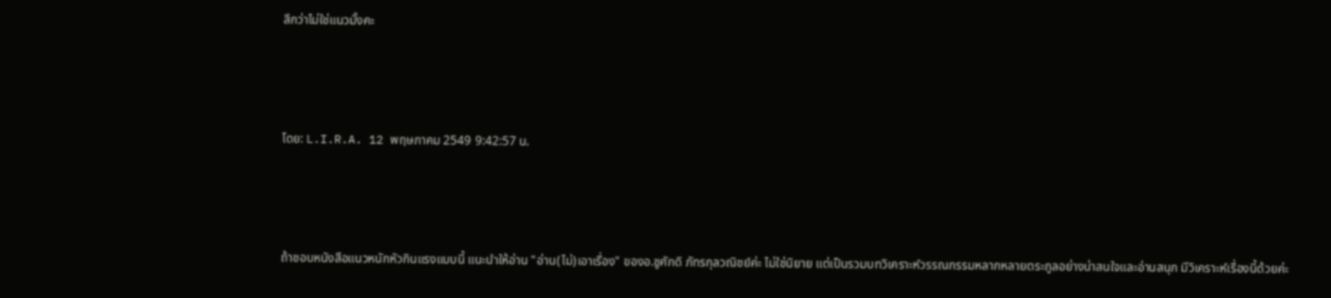สึกว่าไม่ใช่แนวมั้งคะ



โดย: L.I.R.A. 12 พฤษภาคม 2549 9:42:57 น.



ถ้าชอบหนังสือแนวหนักหัวกินแรงแบบนี้ แนะนำให้อ่าน "อ่าน(ไม่)เอาเรื่อง" ของอ.ชูศักดิ ภัทรกุลวณิชย์ค่ะ ไม่ใช่นิยาย แต่เป็นรวมบทวิเคราะห์วรรณกรรมหลากหลายตระกูลอย่างน่าสนใจและอ่านสนุก มีวิเคราะห์เรื่องนี้ด้วยค่ะ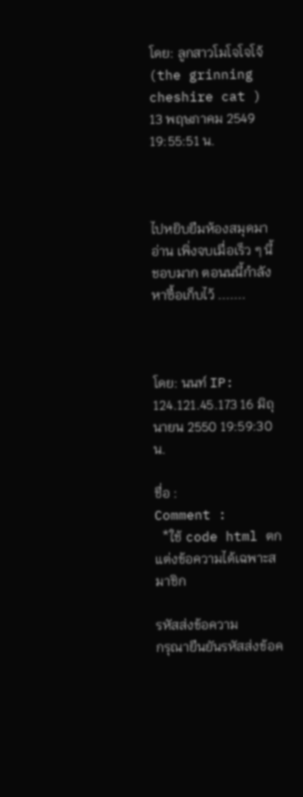โดย: ลูกสาวโมโจโจโจ้ (the grinning cheshire cat ) 13 พฤษภาคม 2549 19:55:51 น.



ไปหยิบยืมห้องสมุดมาอ่าน เพิ่งจบเมื่อเร็ว ๆ นี้ ชอบมาก ตอนนนี้กำลังหาซื้อเก็บไว้ .......



โดย: นนท์ IP: 124.121.45.173 16 มิถุนายน 2550 19:59:30 น.

ชื่อ :
Comment :
  *ใช้ code html ตกแต่งข้อความได้เฉพาะสมาชิก

รหัสส่งข้อความ
กรุณายืนยันรหัสส่งข้อค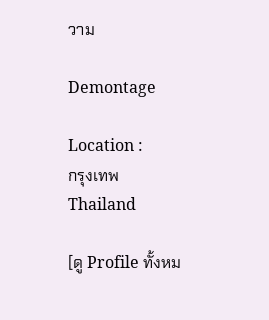วาม

Demontage

Location :
กรุงเทพ Thailand

[ดู Profile ทั้งหม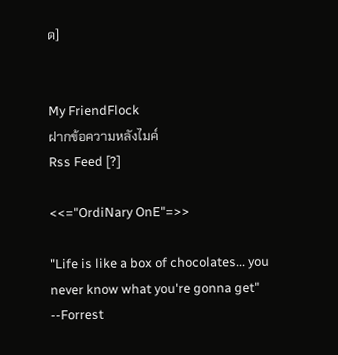ด]


My FriendFlock
ฝากข้อความหลังไมค์
Rss Feed [?]

<<="OrdiNary OnE"=>>

"Life is like a box of chocolates... you never know what you're gonna get" --Forrest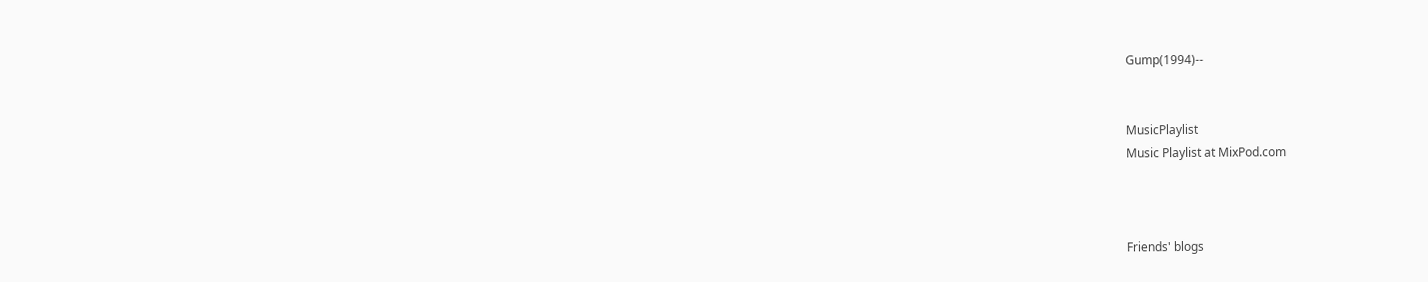Gump(1994)--


MusicPlaylist
Music Playlist at MixPod.com



Friends' blogs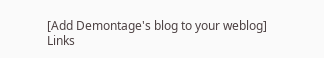[Add Demontage's blog to your weblog]
Links